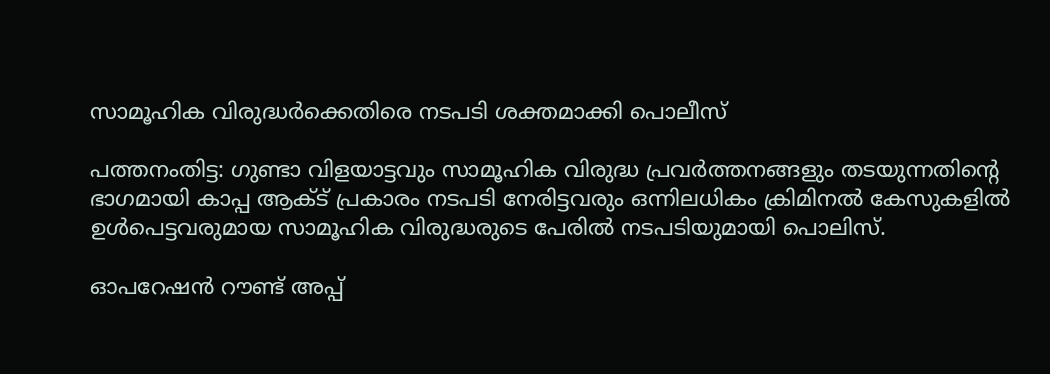സാമൂഹിക വിരുദ്ധർക്കെതിരെ നടപടി ശക്തമാക്കി പൊലീസ്

പത്തനംതിട്ട: ഗുണ്ടാ വിളയാട്ടവും സാമൂഹിക വിരുദ്ധ പ്രവർത്തനങ്ങളും തടയുന്നതിന്റെ ഭാഗമായി കാപ്പ ആക്ട് പ്രകാരം നടപടി നേരിട്ടവരും ഒന്നിലധികം ക്രിമിനൽ കേസുകളിൽ ഉൾപെട്ടവരുമായ സാമൂഹിക വിരുദ്ധരുടെ പേരിൽ നടപടിയുമായി പൊലിസ്.

ഓപറേഷൻ റൗണ്ട് അപ്പ്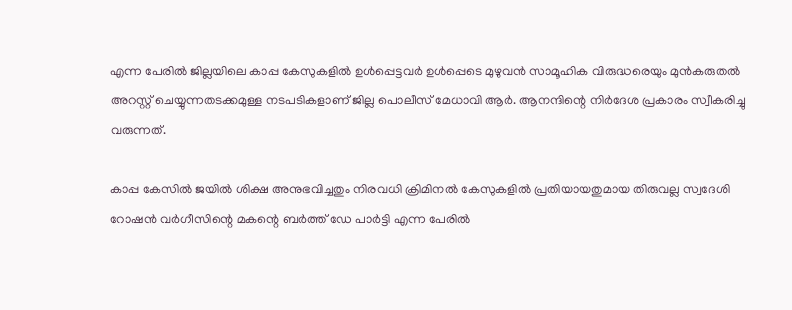എന്ന പേരിൽ ജില്ലയിലെ കാപ്പ കേസുകളിൽ ഉൾപ്പെട്ടവർ ഉൾപ്പെടെ മുഴുവൻ സാമൂഹിക വിരുദ്ധരെയും മുൻകരുതൽ അറസ്റ്റ് ചെയ്യുന്നതടക്കമുള്ള നടപടികളാണ് ജില്ല പൊലീസ് മേധാവി ആർ. ആനന്ദിന്റെ നിർദേശ പ്രകാരം സ്വീകരിച്ചു വരുന്നത്.

കാപ്പ കേസിൽ ജയിൽ ശിക്ഷ അനുഭവിച്ചതും നിരവധി ക്രിമിനൽ കേസുകളിൽ പ്രതിയായതുമായ തിരുവല്ല സ്വദേശി റോഷൻ വർഗീസിന്റെ മകന്റെ ബർത്ത് ഡേ പാർട്ടി എന്ന പേരിൽ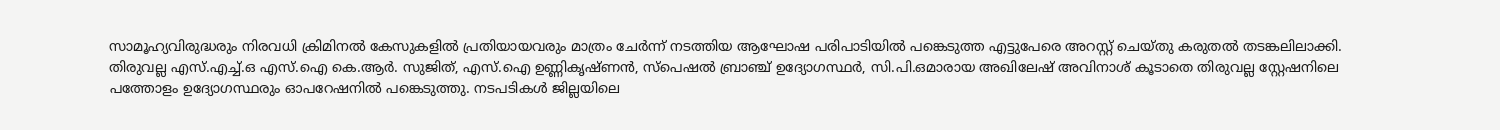സാമൂഹ്യവിരുദ്ധരും നിരവധി ക്രിമിനൽ കേസുകളിൽ പ്രതിയായവരും മാത്രം ചേർന്ന് നടത്തിയ ആഘോഷ പരിപാടിയിൽ പങ്കെടുത്ത എട്ടുപേരെ അറസ്റ്റ് ചെയ്തു കരുതൽ തടങ്കലിലാക്കി. തിരുവല്ല എസ്.എച്ച്.ഒ എസ്.ഐ കെ.ആർ. സുജിത്, എസ്.ഐ ഉണ്ണികൃഷ്ണൻ, സ്പെഷൽ ബ്രാഞ്ച് ഉദ്യോഗസ്ഥർ, സി.പി.ഒമാരായ അഖിലേഷ് അവിനാശ് കൂടാതെ തിരുവല്ല സ്റ്റേഷനിലെ പത്തോളം ഉദ്യോഗസ്ഥരും ഓപറേഷനിൽ പങ്കെടുത്തു. നടപടികൾ ജില്ലയിലെ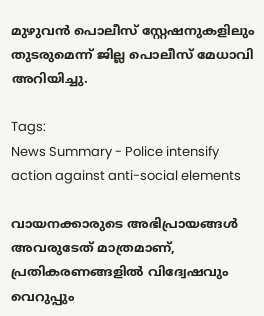മുഴുവൻ പൊലീസ് സ്റ്റേഷനുകളിലും തുടരുമെന്ന് ജില്ല പൊലീസ് മേധാവി അറിയിച്ചു.

Tags:
News Summary - Police intensify action against anti-social elements

വായനക്കാരുടെ അഭിപ്രായങ്ങള്‍ അവരുടേത് മാത്രമാണ്, പ്രതികരണങ്ങളിൽ വിദ്വേഷവും വെറുപ്പും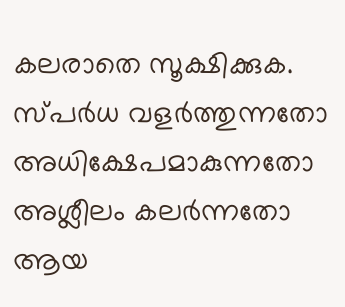കലരാതെ സൂക്ഷിക്കുക. സ്പർധ വളർത്തുന്നതോ അധിക്ഷേപമാകുന്നതോ അശ്ലീലം കലർന്നതോ ആയ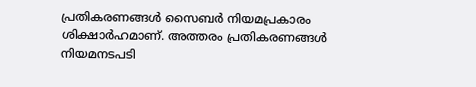പ്രതികരണങ്ങൾ സൈബർ നിയമപ്രകാരം ശിക്ഷാർഹമാണ്. അത്തരം പ്രതികരണങ്ങൾ നിയമനടപടി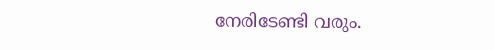നേരിടേണ്ടി വരും.